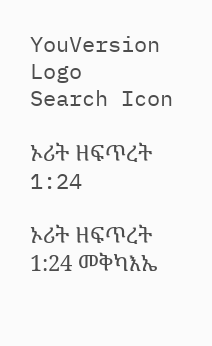YouVersion Logo
Search Icon

ኦሪት ዘፍጥረት 1:24

ኦሪት ዘፍጥረት 1:24 መቅካእኤ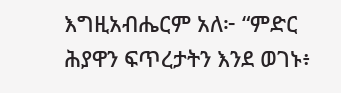እግዚአብሔርም አለ፦ “ምድር ሕያዋን ፍጥረታትን እንደ ወገኑ፥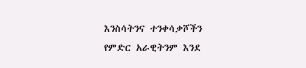እንስሳትንና ተንቀሳቃሾችን የምድር አራዊትንም እንደ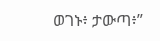ወገኑ፥ ታውጣ፥”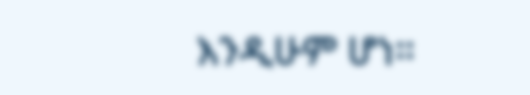እንዲሁም ሆነ።